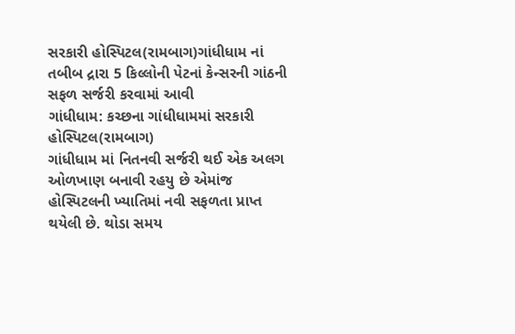સરકારી હોસ્પિટલ(રામબાગ)ગાંધીધામ નાં તબીબ દ્રારા 5 કિલ્લોની પેટનાં કેન્સરની ગાંઠની સફળ સર્જરી કરવામાં આવી
ગાંધીધામ: કચ્છના ગાંધીધામમાં સરકારી હોસ્પિટલ(રામબાગ)
ગાંધીધામ માં નિતનવી સર્જરી થઈ એક અલગ ઓળખાણ બનાવી રહયુ છે એમાંજ
હોસ્પિટલની ખ્યાતિમાં નવી સફળતા પ્રાપ્ત થયેલી છે. થોડા સમય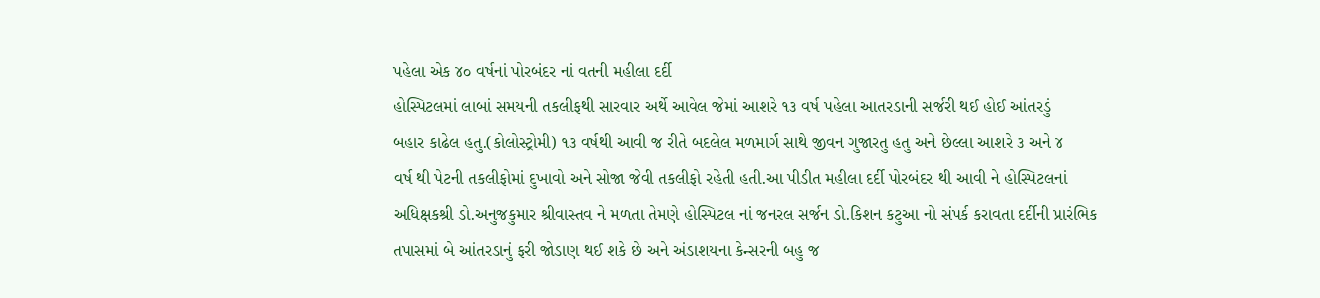પહેલા એક ૪૦ વર્ષનાં પોરબંદર નાં વતની મહીલા દર્દી
હોસ્પિટલમાં લાબાં સમયની તકલીફથી સારવાર અર્થે આવેલ જેમાં આશરે ૧૩ વર્ષ પહેલા આતરડાની સર્જરી થઈ હોઈ આંતરડું
બહાર કાઢેલ હતુ.(કોલોસ્ટ્રોમી) ૧૩ વર્ષથી આવી જ રીતે બદલેલ મળમાર્ગ સાથે જીવન ગુજારતુ હતુ અને છેલ્લા આશરે ૩ અને ૪
વર્ષ થી પેટની તકલીફોમાં દુખાવો અને સોજા જેવી તકલીફો રહેતી હતી.આ પીડીત મહીલા દર્દી પોરબંદર થી આવી ને હોસ્પિટલનાં
અધિક્ષકશ્રી ડો.અનુજકુમાર શ્રીવાસ્તવ ને મળતા તેમણે હોસ્પિટલ નાં જનરલ સર્જન ડો.કિશન કટુઆ નો સંપર્ક કરાવતા દર્દીની પ્રારંભિક
તપાસમાં બે આંતરડાનું ફરી જોડાણ થઈ શકે છે અને અંડાશયના કેન્સરની બહુ જ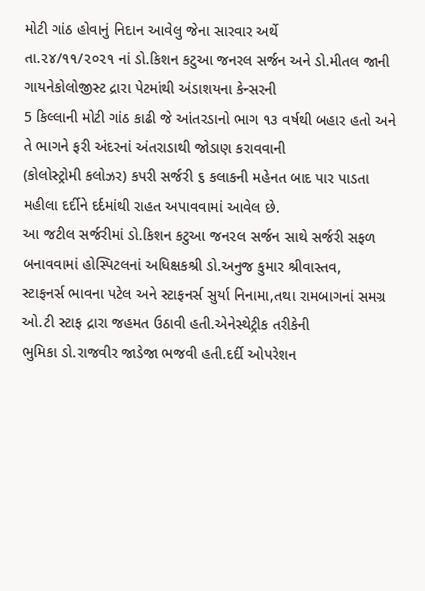મોટી ગાંઠ હોવાનું નિદાન આવેલુ જેના સારવાર અર્થે
તા.૨૪/૧૧/૨૦૨૧ નાં ડો.કિશન કટુઆ જનરલ સર્જન અને ડો.મીતલ જાની ગાયનેકોલોજીસ્ટ દ્રારા પેટમાંથી અંડાશયના કેન્સરની
5 કિલ્લાની મોટી ગાંઠ કાઢી જે આંતરડાનો ભાગ ૧૩ વર્ષથી બહાર હતો અને તે ભાગને ફરી અંદરનાં અંતરાડાથી જોડાણ કરાવવાની
(કોલોસ્ટ્રોમી કલોઝર) કપરી સર્જરી ૬ કલાકની મહેનત બાદ પાર પાડતા મહીલા દર્દીને દર્દમાંથી રાહત અપાવવામાં આવેલ છે.
આ જટીલ સર્જરીમાં ડો.કિશન કટુઆ જન૨લ સર્જન સાથે સર્જરી સફળ બનાવવામાં હોસ્પિટલનાં અધિક્ષકશ્રી ડો.અનુજ કુમાર શ્રીવાસ્તવ,
સ્ટાફનર્સ ભાવના પટેલ અને સ્ટાફનર્સ સુર્યા નિનામા,તથા રામબાગનાં સમગ્ર ઓ.ટી સ્ટાફ દ્રારા જહમત ઉઠાવી હતી.એનેસ્થેટ્રીક તરીકેની
ભુમિકા ડો.રાજવીર જાડેજા ભજવી હતી.દર્દી ઓપરેશન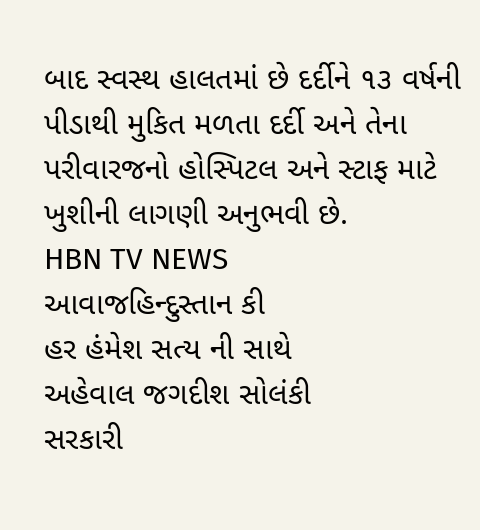બાદ સ્વસ્થ હાલતમાં છે દર્દીને ૧૩ વર્ષની પીડાથી મુકિત મળતા દર્દી અને તેના
પરીવારજનો હોસ્પિટલ અને સ્ટાફ માટે ખુશીની લાગણી અનુભવી છે.
HBN TV NEWS
આવાજહિન્દુસ્તાન કી
હર હંમેશ સત્ય ની સાથે
અહેવાલ જગદીશ સોલંકી
સરકારી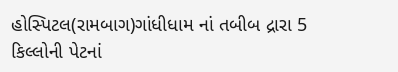હોસ્પિટલ(રામબાગ)ગાંધીધામ નાં તબીબ દ્રારા 5 કિલ્લોની પેટનાં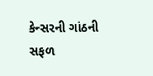કેન્સરની ગાંઠની સફળ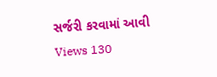સર્જરી કરવામાં આવી
Views 130